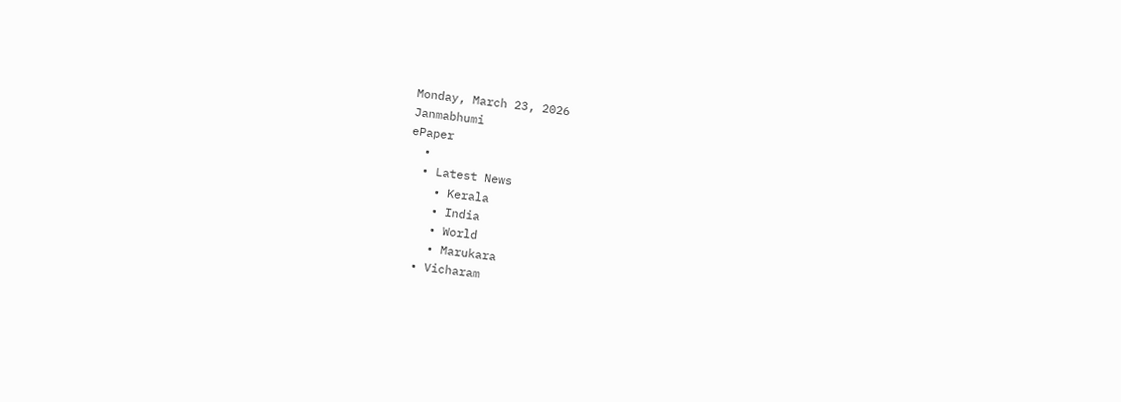Monday, March 23, 2026
Janmabhumi
ePaper
  •
  • Latest News
    • Kerala
    • India
    • World
    • Marukara
  • Vicharam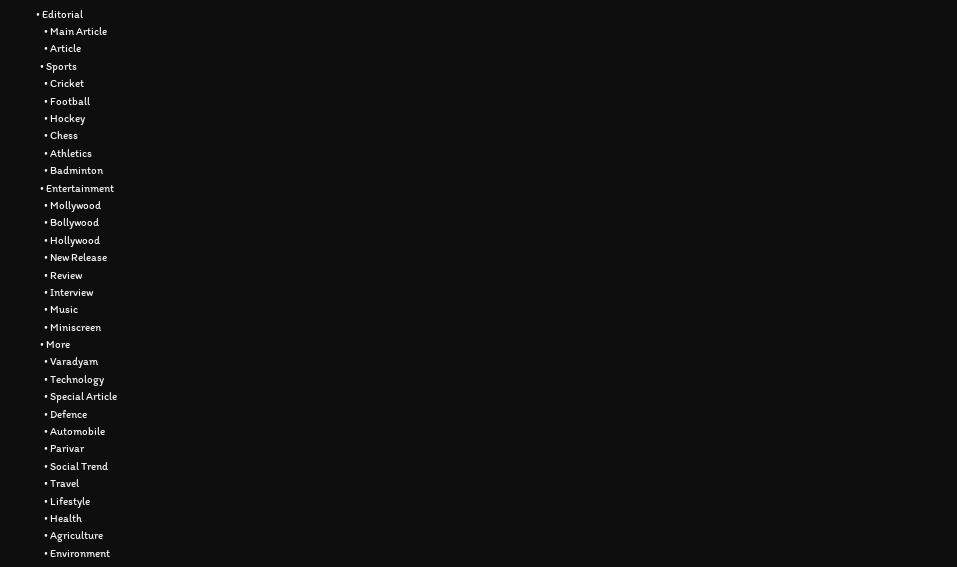• Editorial
    • Main Article
    • Article
  • Sports
    • Cricket
    • Football
    • Hockey
    • Chess
    • Athletics
    • Badminton
  • Entertainment
    • Mollywood
    • Bollywood
    • Hollywood
    • New Release
    • Review
    • Interview
    • Music
    • Miniscreen
  • More
    • Varadyam
    • Technology
    • Special Article
    • Defence
    • Automobile
    • Parivar
    • Social Trend
    • Travel
    • Lifestyle
    • Health
    • Agriculture
    • Environment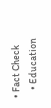• Fact Check
    • Education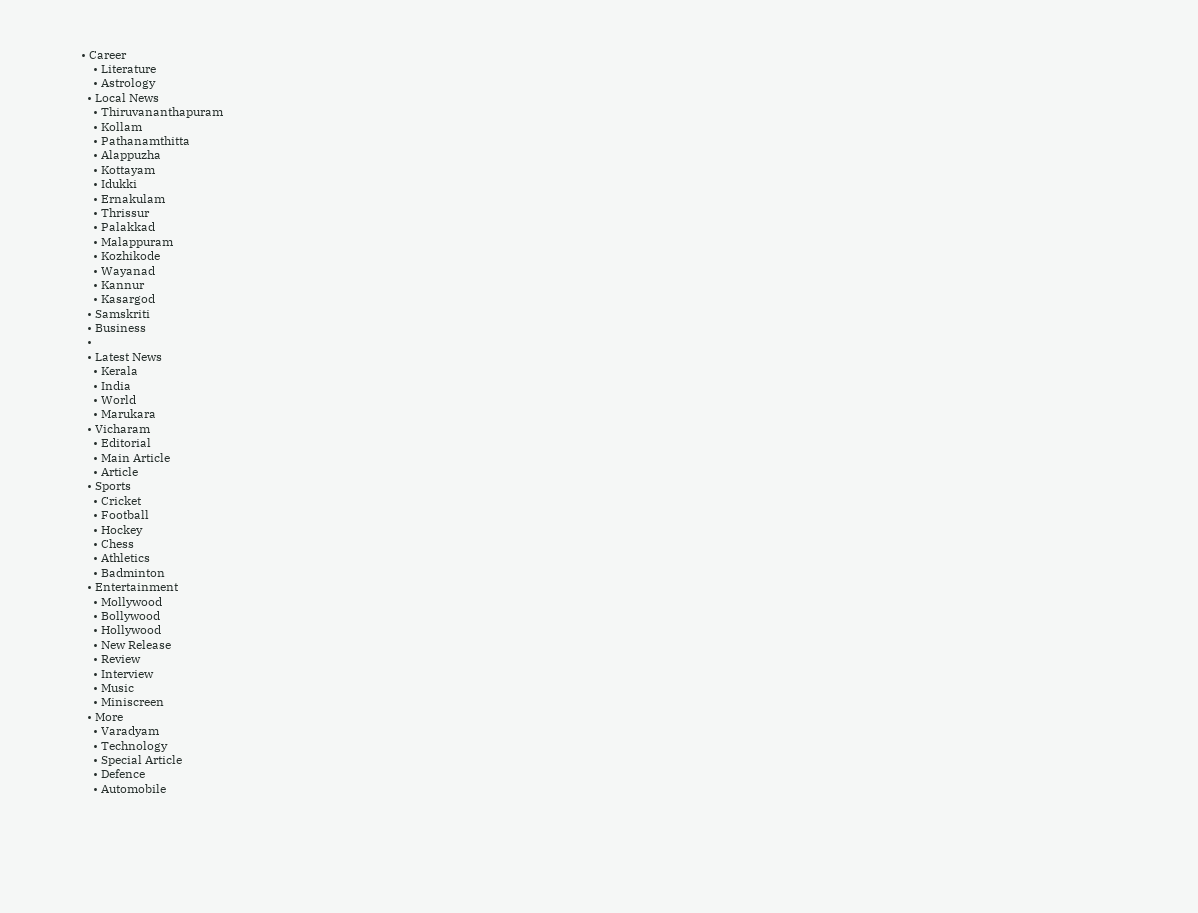• Career
    • Literature
    • Astrology
  • Local News
    • Thiruvananthapuram
    • Kollam
    • Pathanamthitta
    • Alappuzha
    • Kottayam
    • Idukki
    • Ernakulam
    • Thrissur
    • Palakkad
    • Malappuram
    • Kozhikode
    • Wayanad
    • Kannur
    • Kasargod
  • Samskriti
  • Business
  •
  • Latest News
    • Kerala
    • India
    • World
    • Marukara
  • Vicharam
    • Editorial
    • Main Article
    • Article
  • Sports
    • Cricket
    • Football
    • Hockey
    • Chess
    • Athletics
    • Badminton
  • Entertainment
    • Mollywood
    • Bollywood
    • Hollywood
    • New Release
    • Review
    • Interview
    • Music
    • Miniscreen
  • More
    • Varadyam
    • Technology
    • Special Article
    • Defence
    • Automobile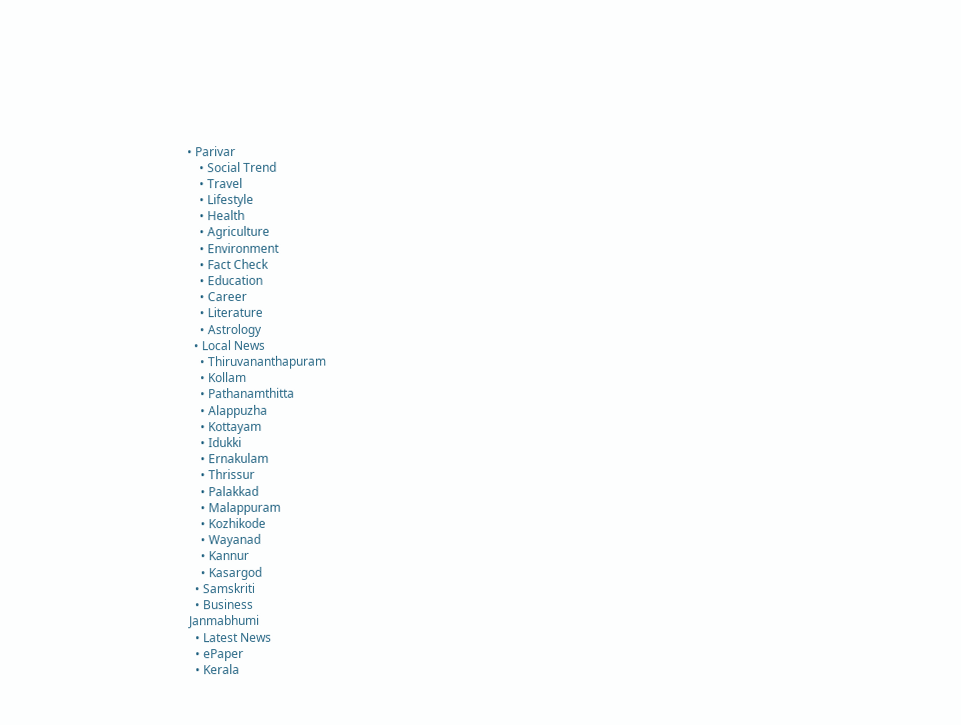• Parivar
    • Social Trend
    • Travel
    • Lifestyle
    • Health
    • Agriculture
    • Environment
    • Fact Check
    • Education
    • Career
    • Literature
    • Astrology
  • Local News
    • Thiruvananthapuram
    • Kollam
    • Pathanamthitta
    • Alappuzha
    • Kottayam
    • Idukki
    • Ernakulam
    • Thrissur
    • Palakkad
    • Malappuram
    • Kozhikode
    • Wayanad
    • Kannur
    • Kasargod
  • Samskriti
  • Business
Janmabhumi
  • Latest News
  • ePaper
  • Kerala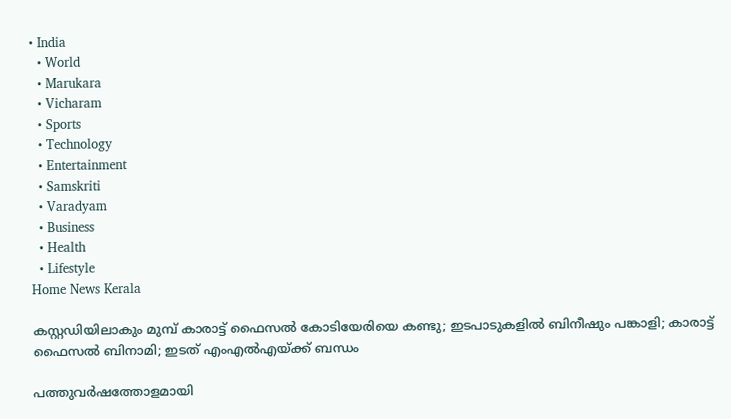• India
  • World
  • Marukara
  • Vicharam
  • Sports
  • Technology
  • Entertainment
  • Samskriti
  • Varadyam
  • Business
  • Health
  • Lifestyle
Home News Kerala

കസ്റ്റഡിയിലാകും മുമ്പ് കാരാട്ട് ഫൈസല്‍ കോടിയേരിയെ കണ്ടു; ഇടപാടുകളില്‍ ബിനീഷും പങ്കാളി; കാരാട്ട് ഫൈസല്‍ ബിനാമി; ഇടത് എംഎല്‍എയ്‌ക്ക് ബന്ധം

പത്തുവര്‍ഷത്തോളമായി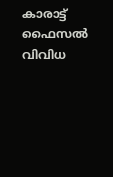കാരാട്ട് ഫൈസല്‍ വിവിധ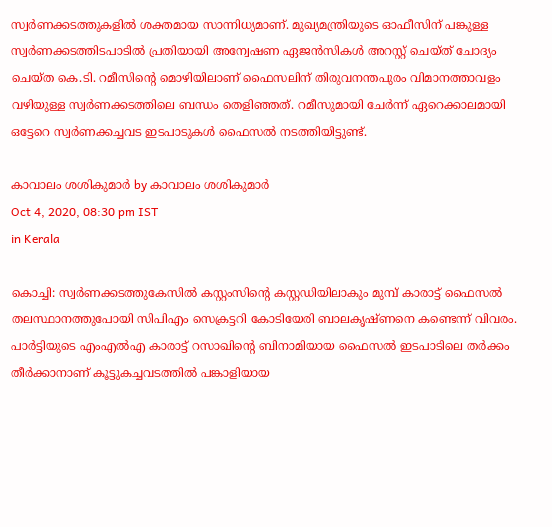സ്വര്‍ണക്കടത്തുകളില്‍ ശക്തമായ സാന്നിധ്യമാണ്. മുഖ്യമന്ത്രിയുടെ ഓഫീസിന് പങ്കുള്ള സ്വര്‍ണക്കടത്തിടപാടില്‍ പ്രതിയായി അന്വേഷണ ഏജന്‍സികള്‍ അറസ്റ്റ് ചെയ്ത് ചോദ്യം ചെയ്ത കെ.ടി. റമീസിന്റെ മൊഴിയിലാണ് ഫൈസലിന് തിരുവനന്തപുരം വിമാനത്താവളം വഴിയുള്ള സ്വര്‍ണക്കടത്തിലെ ബന്ധം തെളിഞ്ഞത്. റമീസുമായി ചേര്‍ന്ന് ഏറെക്കാലമായി ഒട്ടേറെ സ്വര്‍ണക്കച്ചവട ഇടപാടുകള്‍ ഫൈസല്‍ നടത്തിയിട്ടുണ്ട്.

കാവാലം ശശികുമാര്‍ by കാവാലം ശശികുമാര്‍
Oct 4, 2020, 08:30 pm IST
in Kerala

കൊച്ചി: സ്വര്‍ണക്കടത്തുകേസില്‍ കസ്റ്റംസിന്റെ കസ്റ്റഡിയിലാകും മുമ്പ് കാരാട്ട് ഫൈസല്‍  തലസ്ഥാനത്തുപോയി സിപിഎം സെക്രട്ടറി കോടിയേരി ബാലകൃഷ്ണനെ കണ്ടെന്ന് വിവരം. പാര്‍ട്ടിയുടെ എംഎല്‍എ കാരാട്ട് റസാഖിന്റെ ബിനാമിയായ ഫൈസല്‍ ഇടപാടിലെ തര്‍ക്കം തീര്‍ക്കാനാണ് കൂട്ടുകച്ചവടത്തില്‍ പങ്കാളിയായ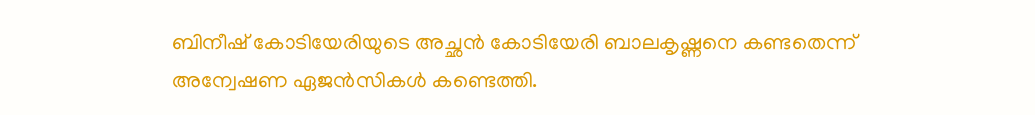ബിനീഷ് കോടിയേരിയുടെ അച്ഛന്‍ കോടിയേരി ബാലകൃഷ്ണനെ കണ്ടതെന്ന് അന്വേഷണ ഏജന്‍സികള്‍ കണ്ടെത്തി.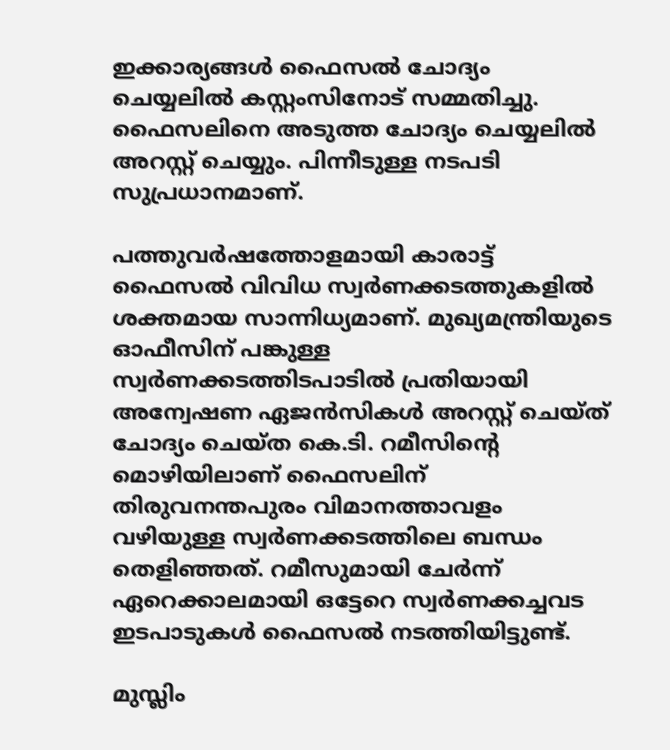ഇക്കാര്യങ്ങള്‍ ഫൈസല്‍ ചോദ്യം ചെയ്യലില്‍ കസ്റ്റംസിനോട് സമ്മതിച്ചു. ഫൈസലിനെ അടുത്ത ചോദ്യം ചെയ്യലില്‍ അറസ്റ്റ് ചെയ്യും. പിന്നീടുള്ള നടപടി സുപ്രധാനമാണ്.

പത്തുവര്‍ഷത്തോളമായി കാരാട്ട് ഫൈസല്‍ വിവിധ സ്വര്‍ണക്കടത്തുകളില്‍ ശക്തമായ സാന്നിധ്യമാണ്. മുഖ്യമന്ത്രിയുടെ ഓഫീസിന് പങ്കുള്ള സ്വര്‍ണക്കടത്തിടപാടില്‍ പ്രതിയായി അന്വേഷണ ഏജന്‍സികള്‍ അറസ്റ്റ് ചെയ്ത് ചോദ്യം ചെയ്ത കെ.ടി. റമീസിന്റെ മൊഴിയിലാണ് ഫൈസലിന് തിരുവനന്തപുരം വിമാനത്താവളം വഴിയുള്ള സ്വര്‍ണക്കടത്തിലെ ബന്ധം തെളിഞ്ഞത്. റമീസുമായി ചേര്‍ന്ന് ഏറെക്കാലമായി ഒട്ടേറെ സ്വര്‍ണക്കച്ചവട ഇടപാടുകള്‍ ഫൈസല്‍ നടത്തിയിട്ടുണ്ട്.

മുസ്ലിം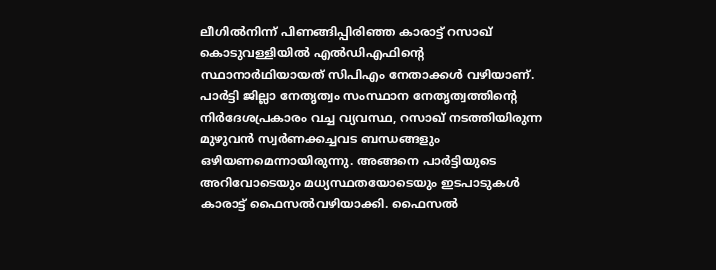ലീഗില്‍നിന്ന് പിണങ്ങിപ്പിരിഞ്ഞ കാരാട്ട് റസാഖ് കൊടുവള്ളിയില്‍ എല്‍ഡിഎഫിന്റെ സ്ഥാനാര്‍ഥിയായത് സിപിഎം നേതാക്കള്‍ വഴിയാണ്. പാര്‍ട്ടി ജില്ലാ നേതൃത്വം സംസ്ഥാന നേതൃത്വത്തിന്റെ നിര്‍ദേശപ്രകാരം വച്ച വ്യവസ്ഥ, റസാഖ് നടത്തിയിരുന്ന മുഴുവന്‍ സ്വര്‍ണക്കച്ചവട ബന്ധങ്ങളും ഒഴിയണമെന്നായിരുന്നു. അങ്ങനെ പാര്‍ട്ടിയുടെ അറിവോടെയും മധ്യസ്ഥതയോടെയും ഇടപാടുകള്‍ കാരാട്ട് ഫൈസല്‍വഴിയാക്കി. ഫൈസല്‍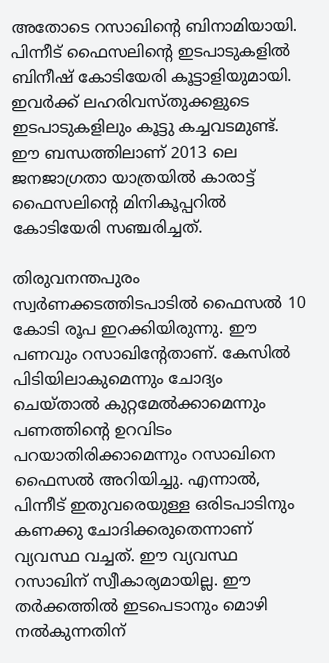അതോടെ റസാഖിന്റെ ബിനാമിയായി. പിന്നീട് ഫൈസലിന്റെ ഇടപാടുകളില്‍ ബിനീഷ് കോടിയേരി കൂട്ടാളിയുമായി. ഇവര്‍ക്ക് ലഹരിവസ്തുക്കളുടെ ഇടപാടുകളിലും കൂട്ടു കച്ചവടമുണ്ട്. ഈ ബന്ധത്തിലാണ് 2013 ലെ ജനജാഗ്രതാ യാത്രയില്‍ കാരാട്ട് ഫൈസലിന്റെ മിനികൂപ്പറില്‍  കോടിയേരി സഞ്ചരിച്ചത്.

തിരുവനന്തപുരം സ്വര്‍ണക്കടത്തിടപാടില്‍ ഫൈസല്‍ 10 കോടി രൂപ ഇറക്കിയിരുന്നു. ഈ  പണവും റസാഖിന്റേതാണ്. കേസില്‍ പിടിയിലാകുമെന്നും ചോദ്യം ചെയ്താല്‍ കുറ്റമേല്‍ക്കാമെന്നും പണത്തിന്റെ ഉറവിടം പറയാതിരിക്കാമെന്നും റസാഖിനെ ഫൈസല്‍ അറിയിച്ചു. എന്നാല്‍, പിന്നീട് ഇതുവരെയുള്ള ഒരിടപാടിനും കണക്കു ചോദിക്കരുതെന്നാണ് വ്യവസ്ഥ വച്ചത്. ഈ വ്യവസ്ഥ റസാഖിന് സ്വീകാര്യമായില്ല. ഈ തര്‍ക്കത്തില്‍ ഇടപെടാനും മൊഴി നല്‍കുന്നതിന്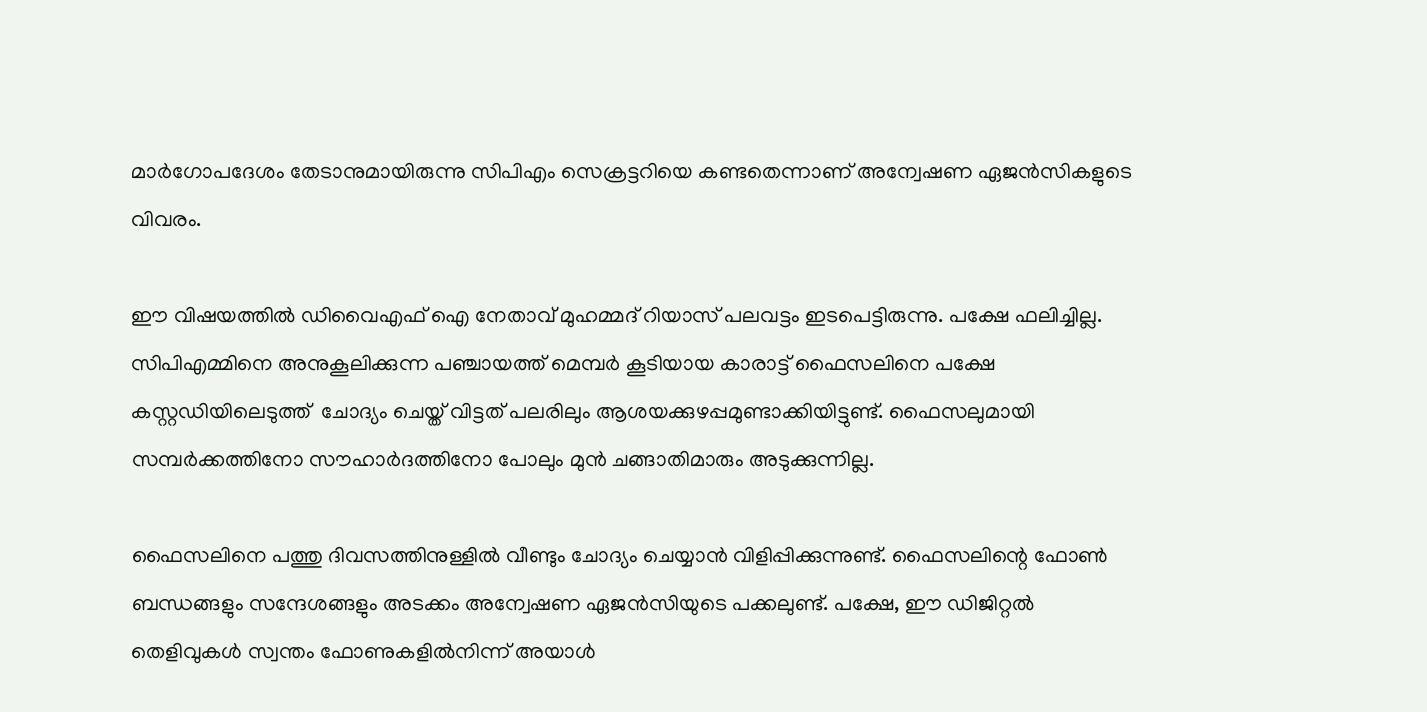മാര്‍ഗോപദേശം തേടാനുമായിരുന്നു സിപിഎം സെക്രട്ടറിയെ കണ്ടതെന്നാണ് അന്വേഷണ ഏജന്‍സികളുടെ വിവരം.

ഈ വിഷയത്തില്‍ ഡിവൈഎഫ് ഐ നേതാവ് മുഹമ്മദ് റിയാസ് പലവട്ടം ഇടപെട്ടിരുന്നു. പക്ഷേ ഫലിച്ചില്ല. സിപിഎമ്മിനെ അനുകൂലിക്കുന്ന പഞ്ചായത്ത് മെമ്പര്‍ കൂടിയായ കാരാട്ട് ഫൈസലിനെ പക്ഷേ കസ്റ്റഡിയിലെടുത്ത്  ചോദ്യം ചെയ്ത് വിട്ടത് പലരിലും ആശയക്കുഴപ്പമുണ്ടാക്കിയിട്ടുണ്ട്. ഫൈസലുമായി സമ്പര്‍ക്കത്തിനോ സൗഹാര്‍ദത്തിനോ പോലും മുന്‍ ചങ്ങാതിമാരും അടുക്കുന്നില്ല.

ഫൈസലിനെ പത്തു ദിവസത്തിനുള്ളില്‍ വീണ്ടും ചോദ്യം ചെയ്യാന്‍ വിളിപ്പിക്കുന്നുണ്ട്. ഫൈസലിന്റെ ഫോണ്‍ ബന്ധങ്ങളും സന്ദേശങ്ങളും അടക്കം അന്വേഷണ ഏജന്‍സിയുടെ പക്കലുണ്ട്. പക്ഷേ, ഈ ഡിജിറ്റല്‍ തെളിവുകള്‍ സ്വന്തം ഫോണുകളില്‍നിന്ന് അയാള്‍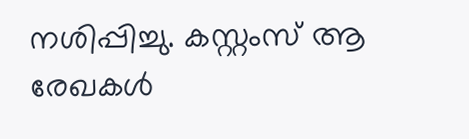നശിപ്പിച്ചു. കസ്റ്റംസ് ആ രേഖകള്‍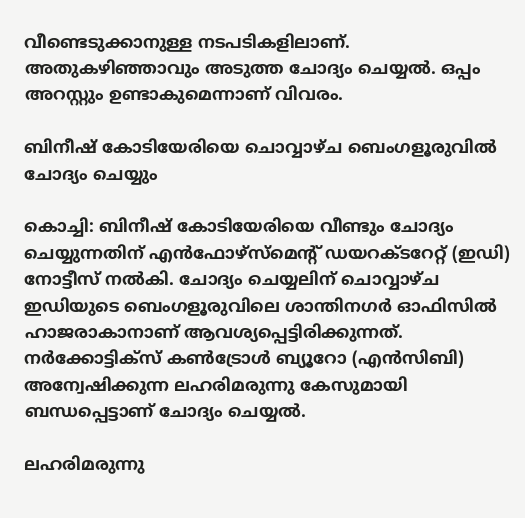വീണ്ടെടുക്കാനുള്ള നടപടികളിലാണ്. അതുകഴിഞ്ഞാവും അടുത്ത ചോദ്യം ചെയ്യല്‍. ഒപ്പം അറസ്റ്റും ഉണ്ടാകുമെന്നാണ് വിവരം.

ബിനീഷ് കോടിയേരിയെ ചൊവ്വാഴ്ച ബെംഗളൂരുവില്‍ ചോദ്യം ചെയ്യും

കൊച്ചി: ബിനീഷ് കോടിയേരിയെ വീണ്ടും ചോദ്യം ചെയ്യുന്നതിന് എന്‍ഫോഴ്‌സ്‌മെന്റ് ഡയറക്ടറേറ്റ് (ഇഡി) നോട്ടീസ് നല്‍കി. ചോദ്യം ചെയ്യലിന് ചൊവ്വാഴ്ച ഇഡിയുടെ ബെംഗളൂരുവിലെ ശാന്തിനഗര്‍ ഓഫിസില്‍ ഹാജരാകാനാണ് ആവശ്യപ്പെട്ടിരിക്കുന്നത്. നര്‍ക്കോട്ടിക്‌സ് കണ്‍ട്രോള്‍ ബ്യൂറോ (എന്‍സിബി) അന്വേഷിക്കുന്ന ലഹരിമരുന്നു കേസുമായി ബന്ധപ്പെട്ടാണ് ചോദ്യം ചെയ്യല്‍.

ലഹരിമരുന്നു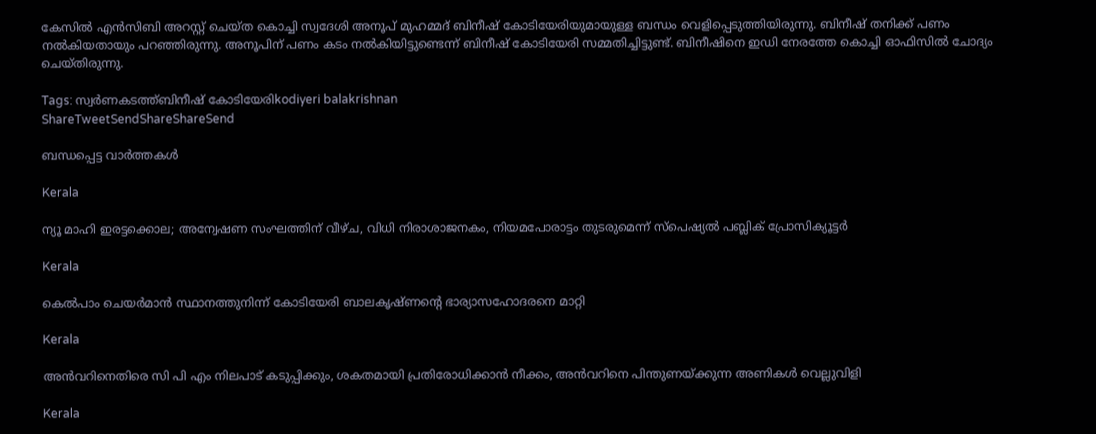കേസില്‍ എന്‍സിബി അറസ്റ്റ് ചെയ്ത കൊച്ചി സ്വദേശി അനൂപ് മുഹമ്മദ് ബിനീഷ് കോടിയേരിയുമായുള്ള ബന്ധം വെളിപ്പെടുത്തിയിരുന്നു. ബിനീഷ് തനിക്ക് പണം നല്‍കിയതായും പറഞ്ഞിരുന്നു. അനൂപിന് പണം കടം നല്‍കിയിട്ടുണ്ടെന്ന് ബിനീഷ് കോടിയേരി സമ്മതിച്ചിട്ടുണ്ട്. ബിനീഷിനെ ഇഡി നേരത്തേ കൊച്ചി ഓഫിസില്‍ ചോദ്യം ചെയ്തിരുന്നു.

Tags: സ്വര്‍ണകടത്ത്ബിനീഷ് കോടിയേരിkodiyeri balakrishnan
ShareTweetSendShareShareSend

ബന്ധപ്പെട്ട വാര്‍ത്തകള്‍

Kerala

ന്യൂ മാഹി ഇരട്ടക്കൊല; അന്വേഷണ സംഘത്തിന് വീഴ്ച, വിധി നിരാശാജനകം, നിയമപോരാട്ടം തുടരുമെന്ന് സ്പെഷ്യൽ പബ്ലിക് പ്രോസിക്യൂട്ടർ

Kerala

കെല്‍പാം ചെയര്‍മാന്‍ സ്ഥാനത്തുനിന്ന് കോടിയേരി ബാലകൃഷ്ണന്റെ ഭാര്യാസഹോദരനെ മാറ്റി

Kerala

അന്‍വറിനെതിരെ സി പി എം നിലപാട് കടുപ്പിക്കും, ശകതമായി പ്രതിരോധിക്കാന്‍ നീക്കം, അന്‍വറിനെ പിന്തുണയ്‌ക്കുന്ന അണികള്‍ വെല്ലുവിളി

Kerala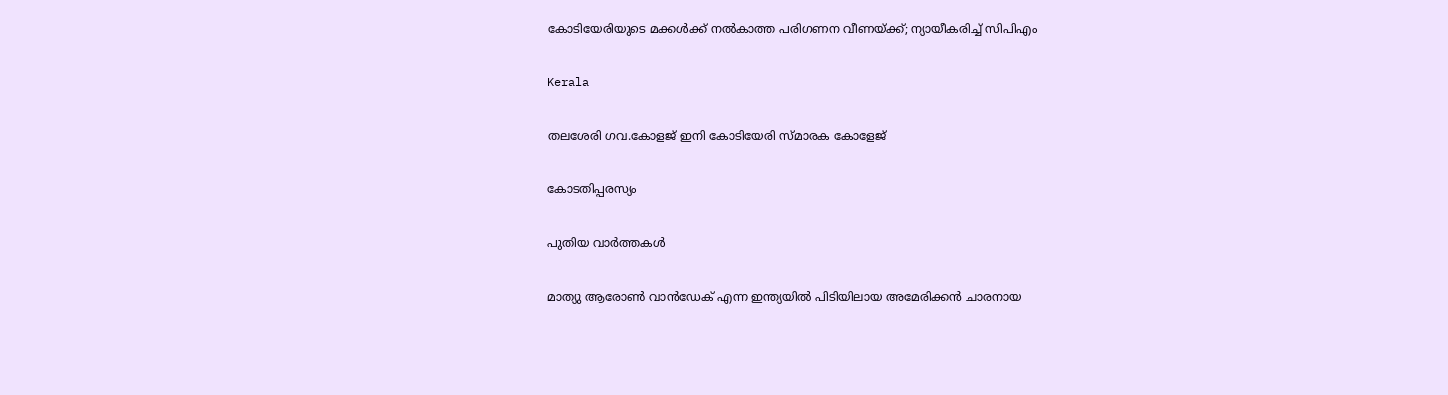കോടിയേരിയുടെ മക്കള്‍ക്ക് നല്‍കാത്ത പരിഗണന വീണയ്‌ക്ക്; ന്യായീകരിച്ച് സിപിഎം

Kerala

തലശേരി ഗവ.കോളജ് ഇനി കോടിയേരി സ്മാരക കോളേജ്

കോടതിപ്പരസ്യം

പുതിയ വാര്‍ത്തകള്‍

മാത്യു ആരോണ്‍ വാന്‍ഡേക് എന്ന ഇന്ത്യയില്‍ പിടിയിലായ അമേരിക്കന്‍ ചാരനായ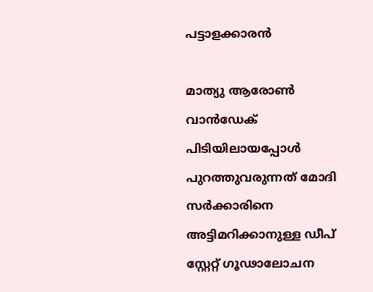പട്ടാളക്കാരന്‍

മാത്യു ആരോണ്‍ വാന്‍ഡേക് പിടിയിലായപ്പോള്‍ പുറത്തുവരുന്നത് മോദി സര്‍ക്കാരിനെ അട്ടിമറിക്കാനുള്ള ഡീപ് സ്റ്റേറ്റ് ഗൂഢാലോചന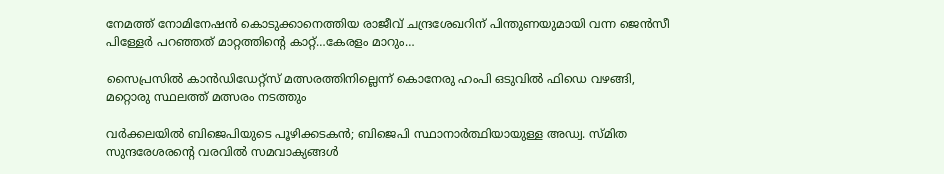നേമത്ത് നോമിനേഷന്‍ കൊടുക്കാനെത്തിയ രാജീവ് ചന്ദ്രശേഖറിന് പിന്തുണയുമായി വന്ന ജെന്‍സീ പിള്ളേര്‍ പറഞ്ഞത് മാറ്റത്തിന്റെ കാറ്റ്…കേരളം മാറും…

സൈപ്രസില്‍ കാന്‍ഡിഡേറ്റ്സ് മത്സരത്തിനില്ലെന്ന് കൊനേരു ഹംപി ഒടുവില്‍ ഫിഡെ വഴങ്ങി, മറ്റൊരു സ്ഥലത്ത് മത്സരം നടത്തും

വർക്കലയില്‍ ബിജെപിയുടെ പൂഴിക്കടകന്‍; ബിജെപി സ്ഥാനാർത്ഥിയായുള്ള അഡ്വ. സ്മിത സുന്ദരേശരന്റെ വരവില്‍ സമവാക്യങ്ങള്‍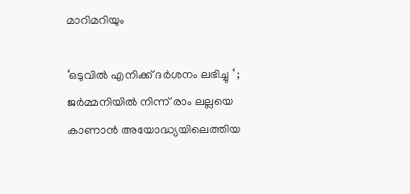മാറിമറിയും

‘ഒടുവിൽ എനിക്ക് ദർശനം ലഭിച്ചു ‘ ; ജർമ്മനിയിൽ നിന്ന് രാം ലല്ലയെ കാണാൻ അയോദ്ധ്യയിലെത്തിയ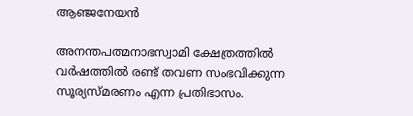ആഞ്ജനേയൻ

അനന്തപത്മനാഭസ്വാമി ക്ഷേത്രത്തില്‍ വര്‍ഷത്തില്‍ രണ്ട് തവണ സംഭവിക്കുന്ന സൂര്യസ്മരണം എന്ന പ്രതിഭാസം.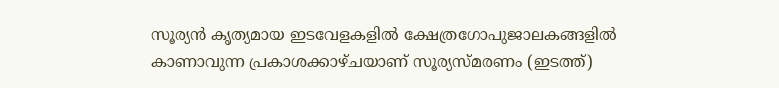സൂര്യന്‍ കൃത്യമായ ഇടവേളകളില്‍ ക്ഷേത്രഗോപുജാലകങ്ങളില്‍ കാണാവുന്ന പ്രകാശക്കാഴ്ചയാണ് സൂര്യസ്മരണം (ഇടത്ത്)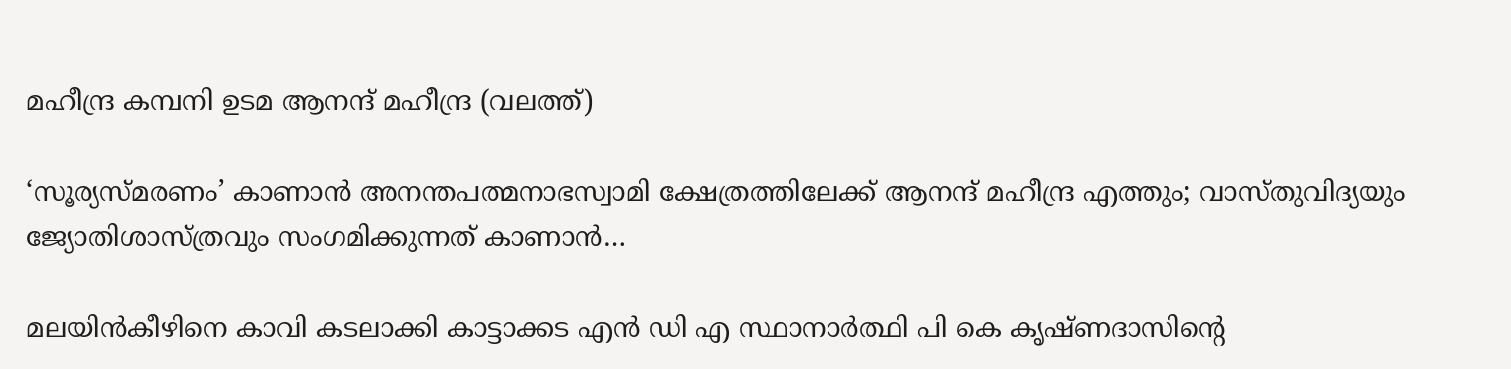മഹീന്ദ്ര കമ്പനി ഉടമ ആനന്ദ് മഹീന്ദ്ര (വലത്ത്)

‘സൂര്യസ്മരണം’ കാണാന്‍ അനന്തപത്മനാഭസ്വാമി ക്ഷേത്രത്തിലേക്ക് ആനന്ദ് മഹീന്ദ്ര എത്തും; വാസ്തുവിദ്യയും ജ്യോതിശാസ്ത്രവും സംഗമിക്കുന്നത് കാണാന്‍…

മലയിന്‍കീഴിനെ കാവി കടലാക്കി കാട്ടാക്കട എന്‍ ഡി എ സ്ഥാനാര്‍ത്ഥി പി കെ കൃഷ്ണദാസിന്റെ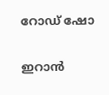റോഡ് ഷോ

ഇറാന്‍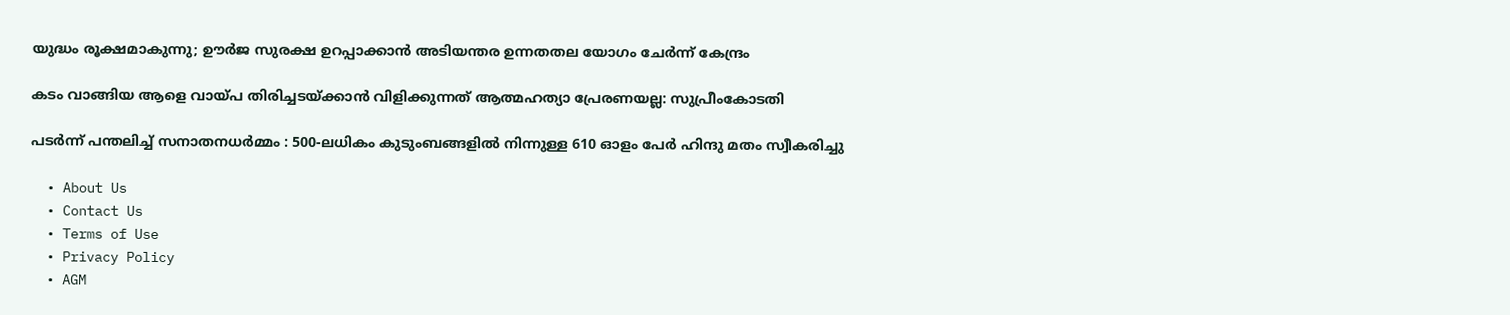യുദ്ധം രൂക്ഷമാകുന്നു; ഊർജ സുരക്ഷ ഉറപ്പാക്കാൻ അടിയന്തര ഉന്നതതല യോഗം ചേർന്ന് കേന്ദ്രം

കടം വാങ്ങിയ ആളെ വായ്‌പ തിരിച്ചടയ്‌ക്കാൻ വിളിക്കുന്നത് ആത്മഹത്യാ പ്രേരണയല്ല: സുപ്രീംകോടതി

പടർന്ന് പന്തലിച്ച് സനാതനധർമ്മം : 500-ലധികം കുടുംബങ്ങളിൽ നിന്നുള്ള 610 ഓളം പേർ ഹിന്ദു മതം സ്വീകരിച്ചു

  • About Us
  • Contact Us
  • Terms of Use
  • Privacy Policy
  • AGM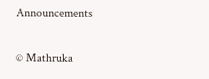Announcements

© Mathruka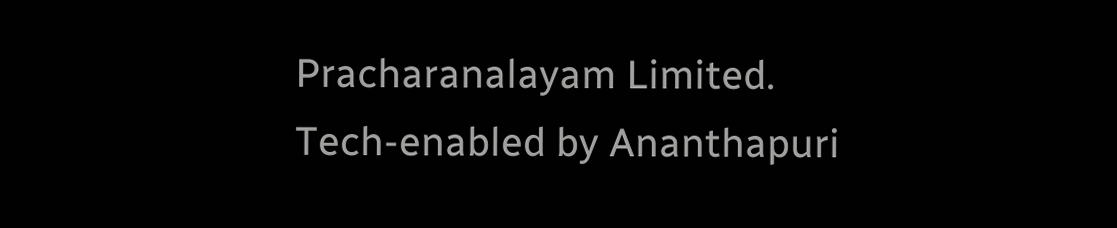Pracharanalayam Limited.
Tech-enabled by Ananthapuri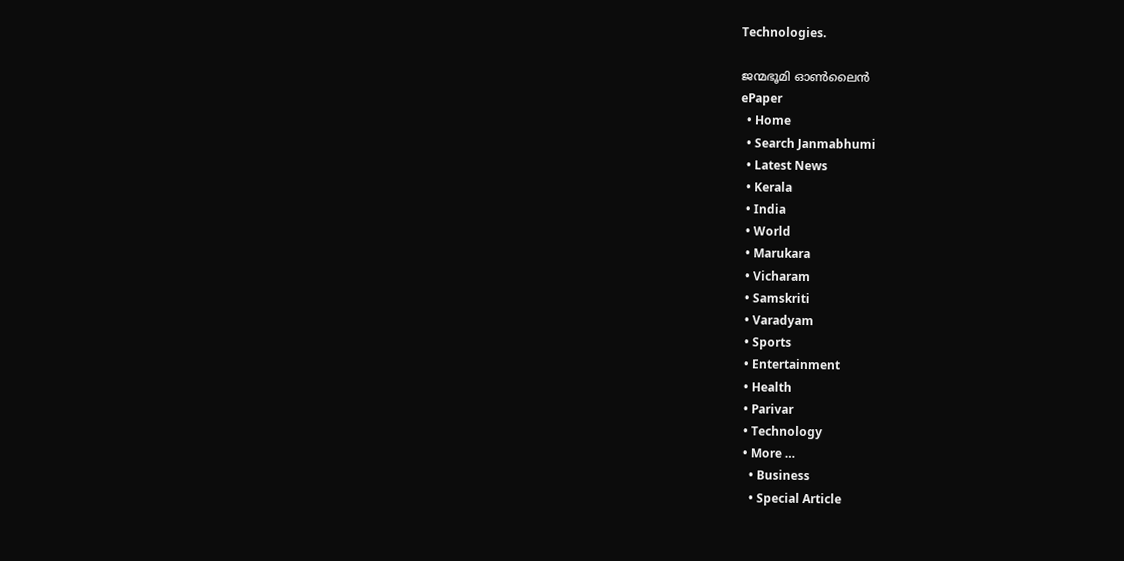Technologies.

ജന്മഭൂമി ഓണ്‍ലൈന്‍
ePaper
  • Home
  • Search Janmabhumi
  • Latest News
  • Kerala
  • India
  • World
  • Marukara
  • Vicharam
  • Samskriti
  • Varadyam
  • Sports
  • Entertainment
  • Health
  • Parivar
  • Technology
  • More …
    • Business
    • Special Article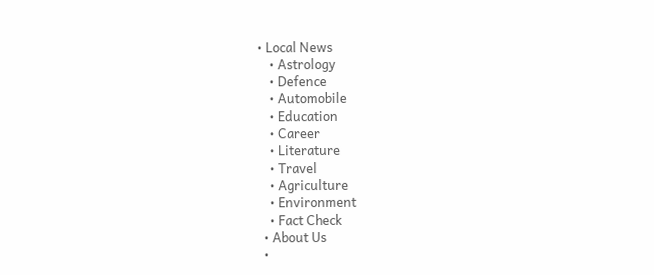• Local News
    • Astrology
    • Defence
    • Automobile
    • Education
    • Career
    • Literature
    • Travel
    • Agriculture
    • Environment
    • Fact Check
  • About Us
  •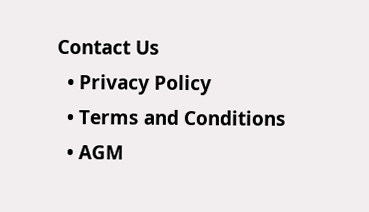Contact Us
  • Privacy Policy
  • Terms and Conditions
  • AGM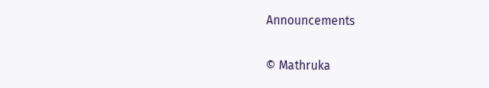Announcements

© Mathruka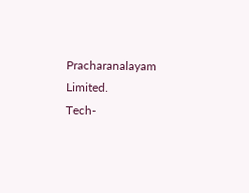Pracharanalayam Limited.
Tech-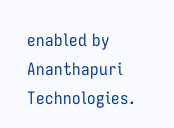enabled by Ananthapuri Technologies.